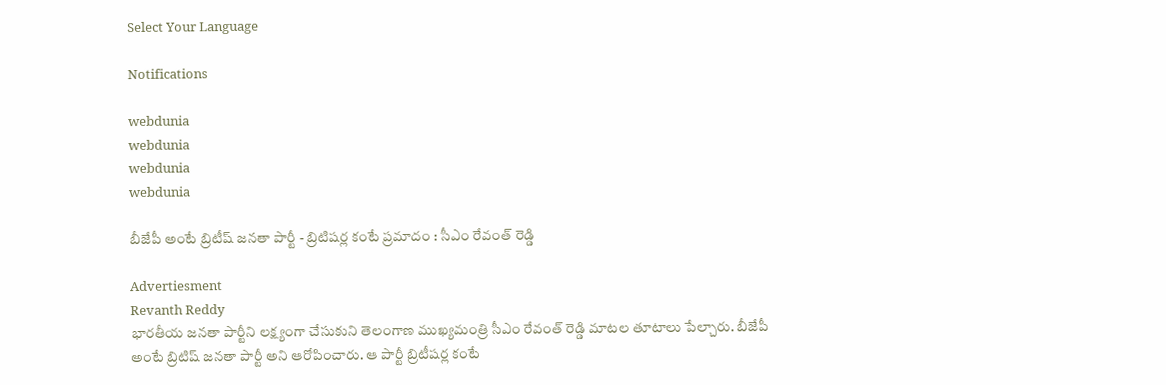Select Your Language

Notifications

webdunia
webdunia
webdunia
webdunia

బీజేపీ అంటే బ్రిటీష్ జనతా పార్టీ - బ్రిటిషర్ల కంటే ప్రమాదం : సీఎం రేవంత్ రెడ్డి

Advertiesment
Revanth Reddy
భారతీయ జనతా పార్టీని లక్ష్యంగా చేసుకుని తెలంగాణ ముఖ్యమంత్రి సీఎం రేవంత్ రెడ్డి మాటల తూటాలు పేల్చారు. బీజేపీ అంటే బ్రిటిష్ జనతా పార్టీ అని ఆరోపించారు. ఆ పార్టీ బ్రిటీషర్ల కంటే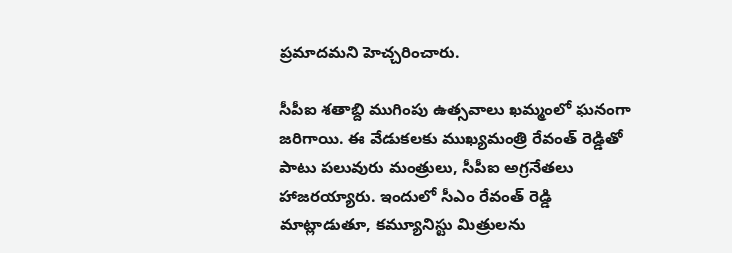ప్రమాదమని హెచ్చరించారు.

సీపీఐ శతాబ్ది ముగింపు ఉత్సవాలు ఖమ్మంలో ఘనంగా జరిగాయి. ఈ వేడుకలకు ముఖ్యమంత్రి రేవంత్ రెడ్డితో పాటు పలువురు మంత్రులు, సీపీఐ అగ్రనేతలు హాజరయ్యారు. ఇందులో సీఎం రేవంత్ రెడ్డి మాట్లాడుతూ, కమ్యూనిస్టు మిత్రులను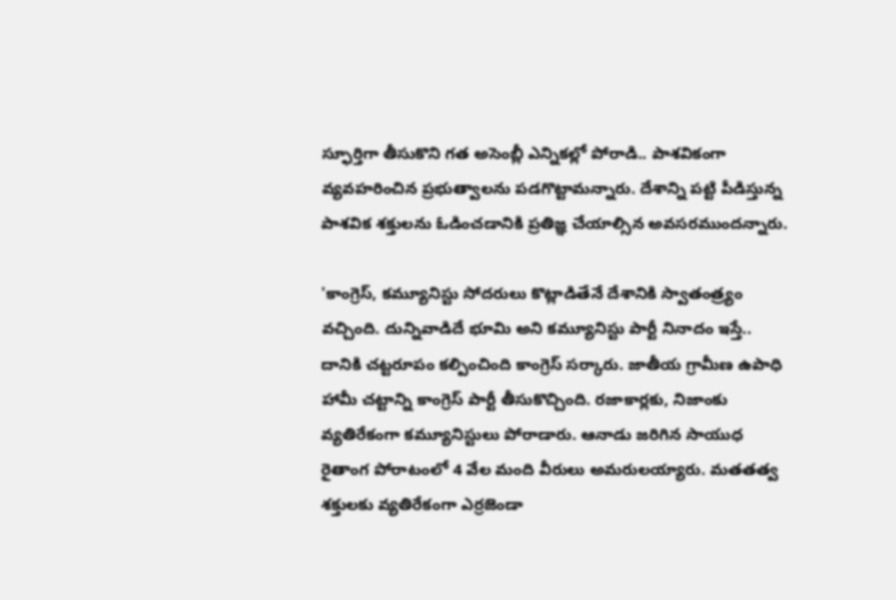స్ఫూర్తిగా తీసుకొని గత అసెంబ్లీ ఎన్నికల్లో పోరాడి.. పాశవికంగా వ్యవహరించిన ప్రభుత్వాలను పడగొట్టామన్నారు. దేశాన్ని పట్టి పీడిస్తున్న పాశవిక శక్తులను ఓడించడానికి ప్రతిజ్ఞ చేయాల్సిన అవసరముందన్నారు.

'కాంగ్రెస్‌, కమ్యూనిస్టు సోదరులు కొట్లాడితేనే దేశానికి స్వాతంత్ర్యం వచ్చింది. దున్నివాడిదే భూమి అని కమ్యూనిస్టు పార్టీ నినాదం ఇస్తే.. దానికి చట్టరూపం కల్పించింది కాంగ్రెస్‌ సర్కారు. జాతీయ గ్రామీణ ఉపాధి హామీ చట్టాన్ని కాంగ్రెస్‌ పార్టీ తీసుకొచ్చింది. రజాకార్లకు, నిజాంకు వ్యతిరేకంగా కమ్యూనిస్టులు పోరాడారు. ఆనాడు జరిగిన సాయుధ రైతాంగ పోరాటంలో 4 వేల మంది వీరులు అమరులయ్యారు. మతతత్వ శక్తులకు వ్యతిరేకంగా ఎర్రజెండా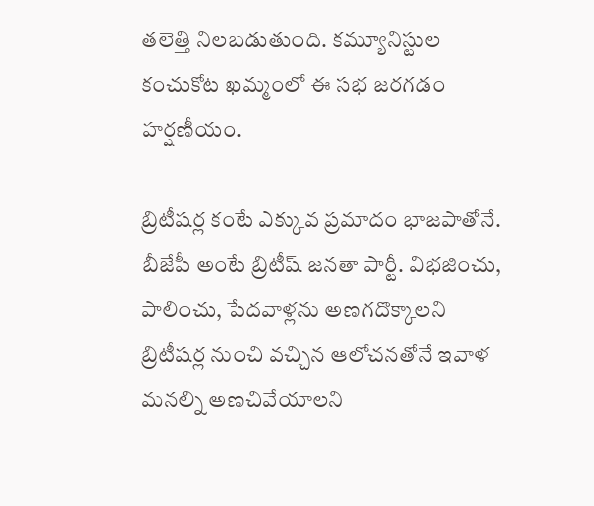తలెత్తి నిలబడుతుంది. కమ్యూనిస్టుల కంచుకోట ఖమ్మంలో ఈ సభ జరగడం హర్షణీయం.

బ్రిటీషర్ల కంటే ఎక్కువ ప్రమాదం భాజపాతోనే. బీజేపీ అంటే బ్రిటీష్ జనతా పార్టీ. విభజించు, పాలించు, పేదవాళ్లను అణగదొక్కాలని బ్రిటీషర్ల నుంచి వచ్చిన ఆలోచనతోనే ఇవాళ మనల్ని అణచివేయాలని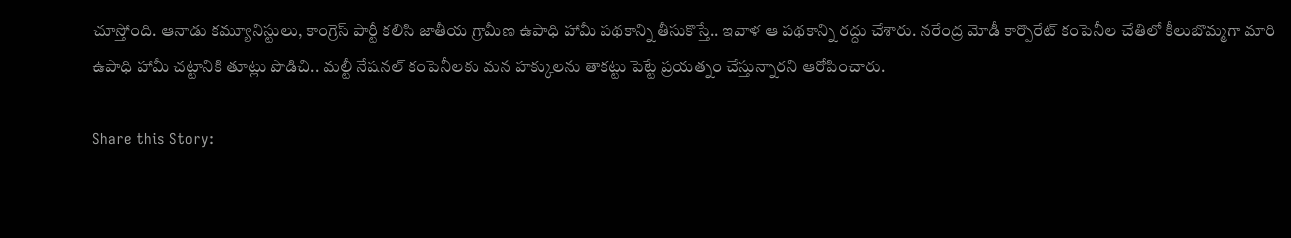చూస్తోంది. ఆనాడు కమ్యూనిస్టులు, కాంగ్రెస్‌ పార్టీ కలిసి జాతీయ గ్రామీణ ఉపాధి హామీ పథకాన్ని తీసుకొస్తే.. ఇవాళ ఆ పథకాన్ని రద్దు చేశారు. నరేంద్ర మోడీ కార్పొరేట్‌ కంపెనీల చేతిలో కీలుబొమ్మగా మారి ఉపాధి హామీ చట్టానికి తూట్లు పొడిచి.. మల్టీ నేషనల్‌ కంపెనీలకు మన హక్కులను తాకట్టు పెట్టే ప్రయత్నం చేస్తున్నారని ఆరోపించారు.

Share this Story: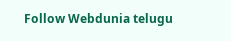Follow Webdunia telugu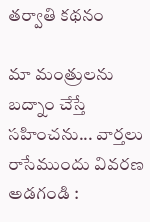తర్వాతి కథనం

మా మంత్రులను బద్నాం చేస్తే సహించను... వార్తలు రాసేముందు వివరణ అడగండి :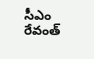సీఎం రేవంత్